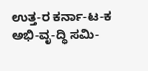ಉತ್ತ-ರ ಕರ್ನಾ-ಟ-ಕ ಅಭಿ-ವೃ-ದ್ಧಿ ಸಮಿ-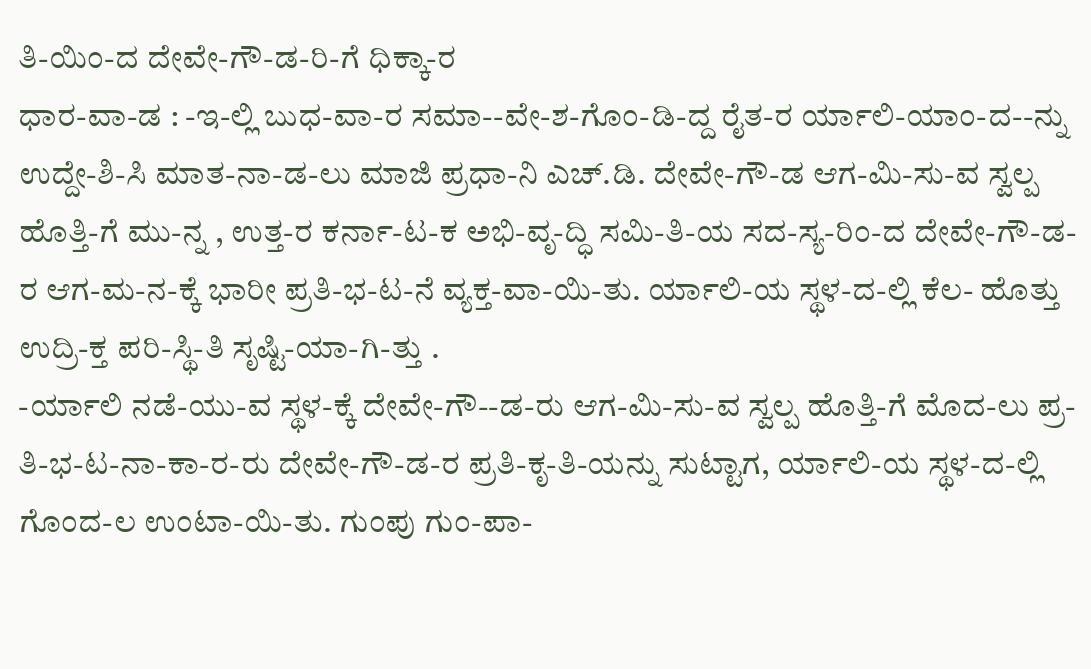ತಿ-ಯಿಂ-ದ ದೇವೇ-ಗೌ-ಡ-ರಿ-ಗೆ ಧಿಕ್ಕಾ-ರ
ಧಾರ-ವಾ-ಡ : -ಇ-ಲ್ಲಿ ಬುಧ-ವಾ-ರ ಸಮಾ--ವೇ-ಶ-ಗೊಂ-ಡಿ-ದ್ದ ರೈತ-ರ ರ್ಯಾಲಿ-ಯಾಂ-ದ--ನ್ನು ಉದ್ದೇ-ಶಿ-ಸಿ ಮಾತ-ನಾ-ಡ-ಲು ಮಾಜಿ ಪ್ರಧಾ-ನಿ ಎಚ್.ಡಿ. ದೇವೇ-ಗೌ-ಡ ಆಗ-ಮಿ-ಸು-ವ ಸ್ವಲ್ಪ ಹೊತ್ತಿ-ಗೆ ಮು-ನ್ನ , ಉತ್ತ-ರ ಕರ್ನಾ-ಟ-ಕ ಅಭಿ-ವೃ-ದ್ಧಿ ಸಮಿ-ತಿ-ಯ ಸದ-ಸ್ಯ-ರಿಂ-ದ ದೇವೇ-ಗೌ-ಡ-ರ ಆಗ-ಮ-ನ-ಕ್ಕೆ ಭಾರೀ ಪ್ರತಿ-ಭ-ಟ-ನೆ ವ್ಯಕ್ತ-ವಾ-ಯಿ-ತು. ರ್ಯಾಲಿ-ಯ ಸ್ಥಳ-ದ-ಲ್ಲಿ ಕೆಲ- ಹೊತ್ತು ಉದ್ರಿ-ಕ್ತ ಪರಿ-ಸ್ಥಿ-ತಿ ಸೃಷ್ಟಿ-ಯಾ-ಗಿ-ತ್ತು .
-ರ್ಯಾಲಿ ನಡೆ-ಯು-ವ ಸ್ಥಳ-ಕ್ಕೆ ದೇವೇ-ಗೌ--ಡ-ರು ಆಗ-ಮಿ-ಸು-ವ ಸ್ವಲ್ಪ ಹೊತ್ತಿ-ಗೆ ಮೊದ-ಲು ಪ್ರ-ತಿ-ಭ-ಟ-ನಾ-ಕಾ-ರ-ರು ದೇವೇ-ಗೌ-ಡ-ರ ಪ್ರತಿ-ಕೃ-ತಿ-ಯನ್ನು ಸುಟ್ಟಾಗ, ರ್ಯಾಲಿ-ಯ ಸ್ಥಳ-ದ-ಲ್ಲಿ ಗೊಂದ-ಲ ಉಂಟಾ-ಯಿ-ತು. ಗುಂಪು ಗುಂ-ಪಾ-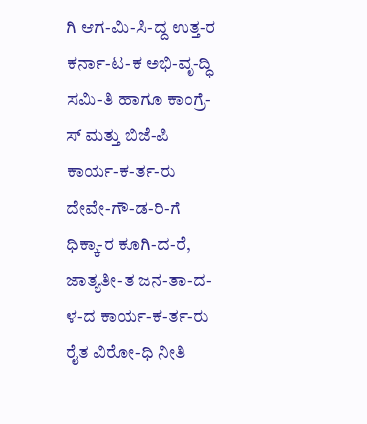ಗಿ ಆಗ-ಮಿ-ಸಿ-ದ್ದ ಉತ್ತ-ರ ಕರ್ನಾ-ಟ-ಕ ಅಭಿ-ವೃ-ದ್ಧಿ ಸಮಿ-ತಿ ಹಾಗೂ ಕಾಂಗ್ರೆ-ಸ್ ಮತ್ತು ಬಿಜೆ-ಪಿ ಕಾರ್ಯ-ಕ-ರ್ತ-ರು ದೇವೇ-ಗೌ-ಡ-ರಿ-ಗೆ ಧಿಕ್ಕಾ-ರ ಕೂಗಿ-ದ-ರೆ, ಜಾತ್ಯತೀ-ತ ಜನ-ತಾ-ದ-ಳ-ದ ಕಾರ್ಯ-ಕ-ರ್ತ-ರು ರೈತ ವಿರೋ-ಧಿ ನೀತಿ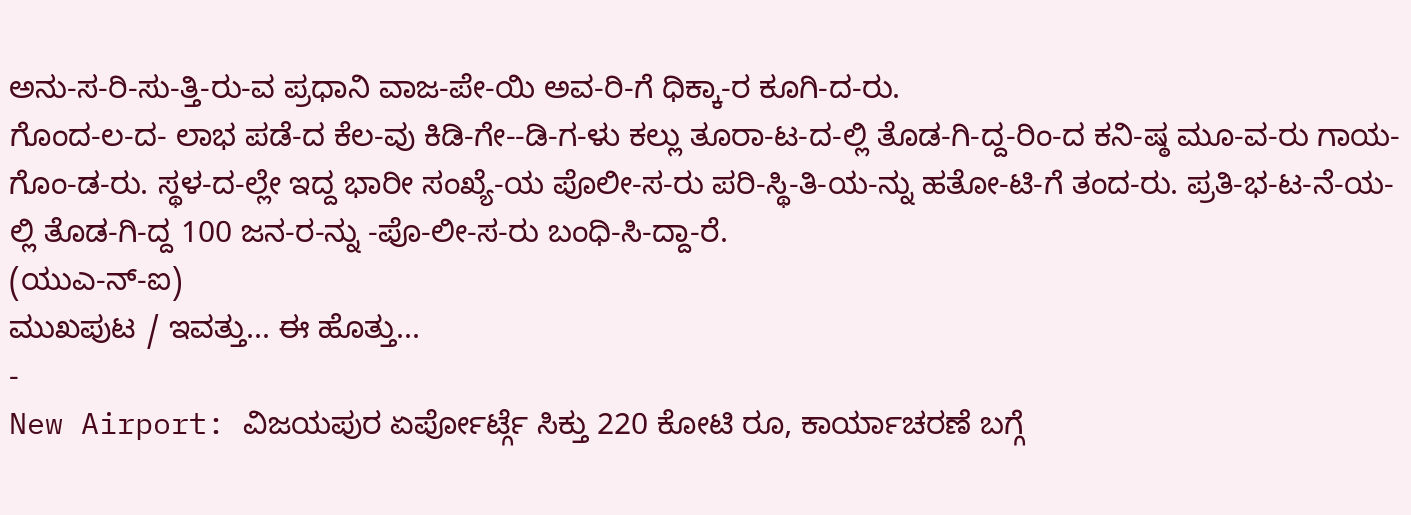ಅನು-ಸ-ರಿ-ಸು-ತ್ತಿ-ರು-ವ ಪ್ರಧಾನಿ ವಾಜ-ಪೇ-ಯಿ ಅವ-ರಿ-ಗೆ ಧಿಕ್ಕಾ-ರ ಕೂಗಿ-ದ-ರು.
ಗೊಂದ-ಲ-ದ- ಲಾಭ ಪಡೆ-ದ ಕೆಲ-ವು ಕಿಡಿ-ಗೇ--ಡಿ-ಗ-ಳು ಕಲ್ಲು ತೂರಾ-ಟ-ದ-ಲ್ಲಿ ತೊಡ-ಗಿ-ದ್ದ-ರಿಂ-ದ ಕನಿ-ಷ್ಠ ಮೂ-ವ-ರು ಗಾಯ-ಗೊಂ-ಡ-ರು. ಸ್ಥಳ-ದ-ಲ್ಲೇ ಇದ್ದ ಭಾರೀ ಸಂಖ್ಯೆ-ಯ ಪೊಲೀ-ಸ-ರು ಪರಿ-ಸ್ಥಿ-ತಿ-ಯ-ನ್ನು ಹತೋ-ಟಿ-ಗೆ ತಂದ-ರು. ಪ್ರತಿ-ಭ-ಟ-ನೆ-ಯ-ಲ್ಲಿ ತೊಡ-ಗಿ-ದ್ದ 100 ಜನ-ರ-ನ್ನು -ಪೊ-ಲೀ-ಸ-ರು ಬಂಧಿ-ಸಿ-ದ್ದಾ-ರೆ.
(ಯುಎ-ನ್-ಐ)
ಮುಖಪುಟ / ಇವತ್ತು... ಈ ಹೊತ್ತು...
-
New Airport: ವಿಜಯಪುರ ಏರ್ಪೋರ್ಟ್ಗೆ ಸಿಕ್ತು 220 ಕೋಟಿ ರೂ, ಕಾರ್ಯಾಚರಣೆ ಬಗ್ಗೆ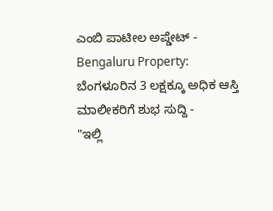ಎಂಬಿ ಪಾಟೀಲ ಅಪ್ಡೇಟ್ -
Bengaluru Property: ಬೆಂಗಳೂರಿನ 3 ಲಕ್ಷಕ್ಕೂ ಅಧಿಕ ಆಸ್ತಿ ಮಾಲೀಕರಿಗೆ ಶುಭ ಸುದ್ದಿ -
"ಇಲ್ಲಿ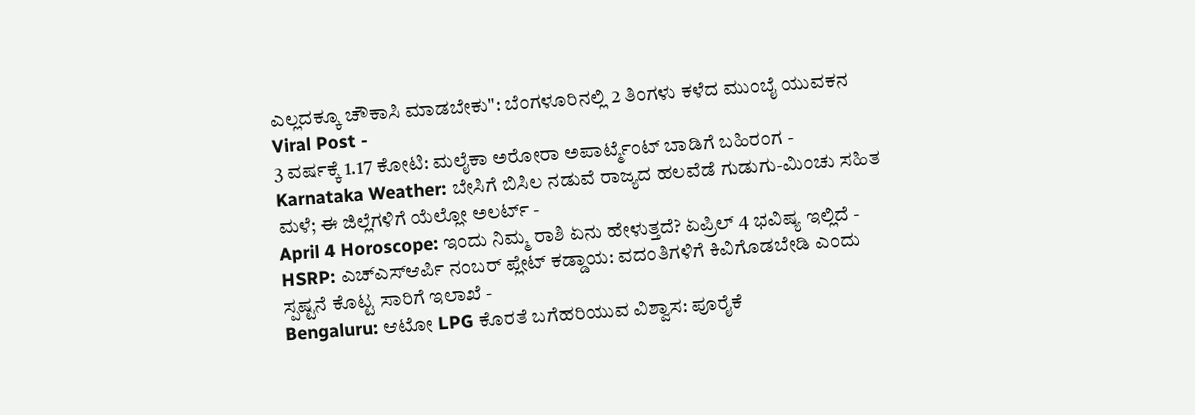ಎಲ್ಲದಕ್ಕೂ ಚೌಕಾಸಿ ಮಾಡಬೇಕು": ಬೆಂಗಳೂರಿನಲ್ಲಿ 2 ತಿಂಗಳು ಕಳೆದ ಮುಂಬೈ ಯುವಕನ Viral Post -
3 ವರ್ಷಕ್ಕೆ 1.17 ಕೋಟಿ: ಮಲೈಕಾ ಅರೋರಾ ಅಪಾರ್ಟ್ಮೆಂಟ್ ಬಾಡಿಗೆ ಬಹಿರಂಗ -
Karnataka Weather: ಬೇಸಿಗೆ ಬಿಸಿಲ ನಡುವೆ ರಾಜ್ಯದ ಹಲವೆಡೆ ಗುಡುಗು-ಮಿಂಚು ಸಹಿತ ಮಳೆ; ಈ ಜಿಲ್ಲೆಗಳಿಗೆ ಯೆಲ್ಲೋ ಅಲರ್ಟ್ -
April 4 Horoscope: ಇಂದು ನಿಮ್ಮ ರಾಶಿ ಏನು ಹೇಳುತ್ತದೆ? ಏಪ್ರಿಲ್ 4 ಭವಿಷ್ಯ ಇಲ್ಲಿದೆ -
HSRP: ಎಚ್ಎಸ್ಆರ್ಪಿ ನಂಬರ್ ಪ್ಲೇಟ್ ಕಡ್ಡಾಯ: ವದಂತಿಗಳಿಗೆ ಕಿವಿಗೊಡಬೇಡಿ ಎಂದು ಸ್ಪಷ್ಟನೆ ಕೊಟ್ಟ ಸಾರಿಗೆ ಇಲಾಖೆ -
Bengaluru: ಆಟೋ LPG ಕೊರತೆ ಬಗೆಹರಿಯುವ ವಿಶ್ವಾಸ: ಪೂರೈಕೆ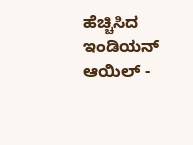ಹೆಚ್ಚಿಸಿದ ಇಂಡಿಯನ್ ಆಯಿಲ್ -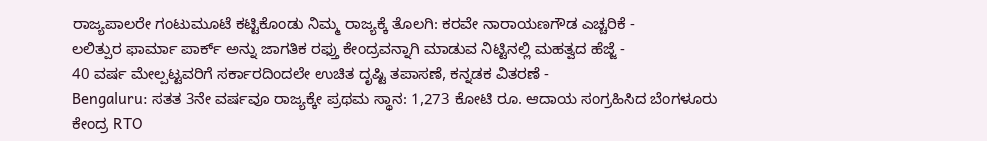ರಾಜ್ಯಪಾಲರೇ ಗಂಟುಮೂಟೆ ಕಟ್ಟಿಕೊಂಡು ನಿಮ್ಮ ರಾಜ್ಯಕ್ಕೆ ತೊಲಗಿ: ಕರವೇ ನಾರಾಯಣಗೌಡ ಎಚ್ಚರಿಕೆ -
ಲಲಿತ್ಪುರ ಫಾರ್ಮಾ ಪಾರ್ಕ್ ಅನ್ನು ಜಾಗತಿಕ ರಫ್ತು ಕೇಂದ್ರವನ್ನಾಗಿ ಮಾಡುವ ನಿಟ್ಟಿನಲ್ಲಿ ಮಹತ್ವದ ಹೆಜ್ಜೆ -
40 ವರ್ಷ ಮೇಲ್ಪಟ್ಟವರಿಗೆ ಸರ್ಕಾರದಿಂದಲೇ ಉಚಿತ ದೃಷ್ಟಿ ತಪಾಸಣೆ, ಕನ್ನಡಕ ವಿತರಣೆ -
Bengaluru: ಸತತ 3ನೇ ವರ್ಷವೂ ರಾಜ್ಯಕ್ಕೇ ಪ್ರಥಮ ಸ್ಥಾನ: 1,273 ಕೋಟಿ ರೂ. ಆದಾಯ ಸಂಗ್ರಹಿಸಿದ ಬೆಂಗಳೂರು ಕೇಂದ್ರ RTO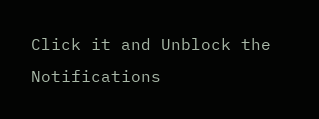Click it and Unblock the Notifications